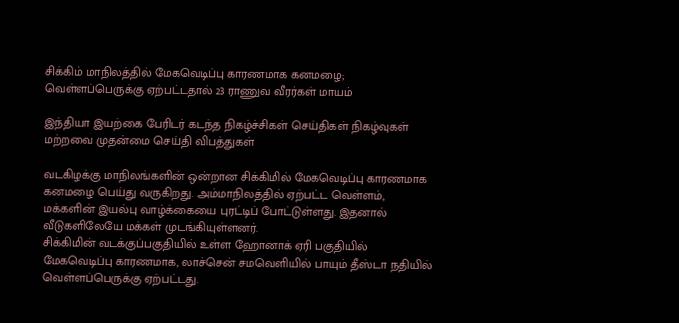சிக்கிம் மாநிலத்தில் மேகவெடிப்பு காரணமாக கனமழை; வெள்ளப்பெருக்கு ஏற்பட்டதால் 23 ராணுவ வீரர்கள் மாயம்

இந்தியா இயற்கை பேரிடர் கடந்த நிகழ்ச்சிகள் செய்திகள் நிகழ்வுகள் மற்றவை முதன்மை செய்தி விபத்துகள்

வடகிழக்கு மாநிலங்களின் ஒன்றான சிக்கிமில் மேகவெடிப்பு காரணமாக கனமழை பெய்து வருகிறது. அம்மாநிலத்தில் ஏற்பட்ட வெள்ளம், மக்களின் இயல்பு வாழ்க்கையை புரட்டிப் போட்டுள்ளது. இதனால் வீடுகளிலேயே மக்கள் முடங்கியுள்ளனர்.
சிக்கிமின் வடக்குப்பகுதியில் உள்ள ஹோனாக் ஏரி பகுதியில் மேகவெடிப்பு காரணமாக, லாச்சென் சமவெளியில் பாயும் தீஸ்டா நதியில் வெள்ளப்பெருக்கு ஏற்பட்டது.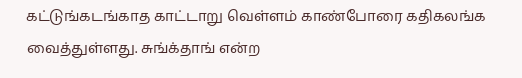கட்டுங்கடங்காத காட்டாறு வெள்ளம் காண்போரை கதிகலங்க வைத்துள்ளது. சுங்க்தாங் என்ற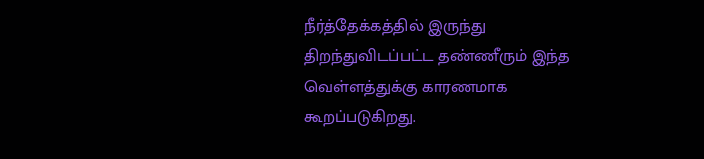நீர்த்தேக்கத்தில் இருந்து திறந்துவிடப்பட்ட தண்ணீரும் இந்த வெள்ளத்துக்கு காரணமாக கூறப்படுகிறது.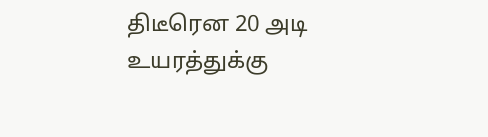திடீரென 20 அடி உயரத்துக்கு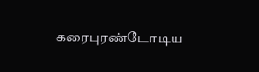கரைபுரண்டோடிய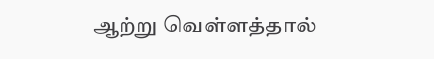ஆற்று வெள்ளத்தால்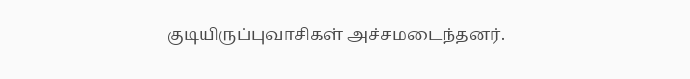குடியிருப்புவாசிகள் அச்சமடைந்தனர்.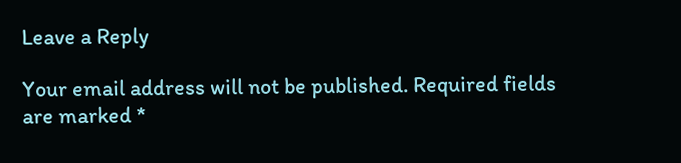Leave a Reply

Your email address will not be published. Required fields are marked *